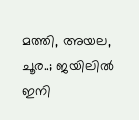മത്തി, അയല, ചൂര..; ജയിലിൽ ഇനി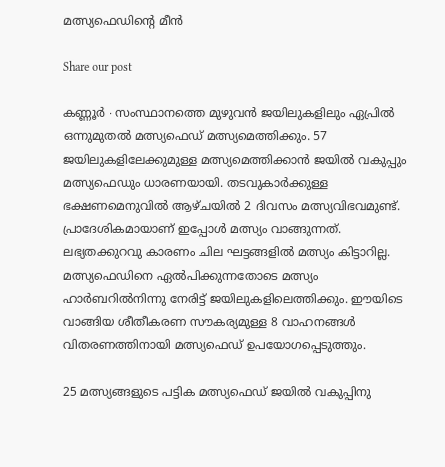മത്സ്യഫെഡിന്റെ മീൻ

Share our post

കണ്ണൂർ ∙ സംസ്ഥാനത്തെ മുഴുവൻ ജയിലുകളിലും ഏപ്രിൽ ഒന്നുമുതൽ മത്സ്യഫെഡ് മത്സ്യമെത്തിക്കും. 57 ജയിലുകളിലേക്കുമുള്ള മത്സ്യമെത്തിക്കാൻ ജയിൽ വകുപ്പും മത്സ്യഫെഡും ധാരണയായി. തടവുകാർക്കുള്ള ഭക്ഷണമെനുവിൽ ആഴ്ചയിൽ 2 ദിവസം മത്സ്യവിഭവമുണ്ട്. പ്രാദേശികമായാണ് ഇപ്പോൾ മത്സ്യം വാങ്ങുന്നത്. ലഭ്യതക്കുറവു കാരണം ചില ഘട്ടങ്ങളിൽ മത്സ്യം കിട്ടാറില്ല. മത്സ്യഫെഡിനെ ഏൽപിക്കുന്നതോടെ മത്സ്യം ഹാർബറിൽനിന്നു നേരിട്ട് ജയിലുകളിലെത്തിക്കും. ഈയിടെ വാങ്ങിയ ശീതീകരണ സൗകര്യമുള്ള 8 വാഹനങ്ങൾ വിതരണത്തിനായി മത്സ്യഫെഡ് ഉപയോഗപ്പെടുത്തും.

25 മത്സ്യങ്ങളുടെ പട്ടിക മത്സ്യഫെഡ് ജയിൽ വകുപ്പിനു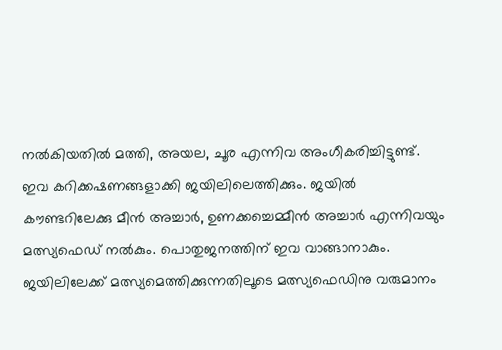നൽകിയതിൽ മത്തി, അയല, ചൂര എന്നിവ അംഗീകരിച്ചിട്ടുണ്ട്. ഇവ കറിക്കഷണങ്ങളാക്കി ജയിലിലെത്തിക്കും. ജയിൽ കൗണ്ടറിലേക്കു മീൻ അച്ചാർ, ഉണക്കച്ചെമ്മീൻ അച്ചാർ എന്നിവയും മത്സ്യഫെഡ് നൽകും. പൊതുജനത്തിന് ഇവ വാങ്ങാനാകും. ജയിലിലേക്ക് മത്സ്യമെത്തിക്കുന്നതിലൂടെ മത്സ്യഫെഡിനു വരുമാനം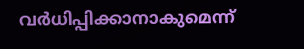വർധിപ്പിക്കാനാകുമെന്ന്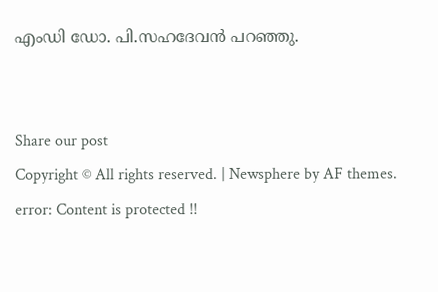എംഡി ഡോ. പി.സഹദേവൻ പറഞ്ഞു.


Share our post
Copyright © All rights reserved. | Newsphere by AF themes.
error: Content is protected !!